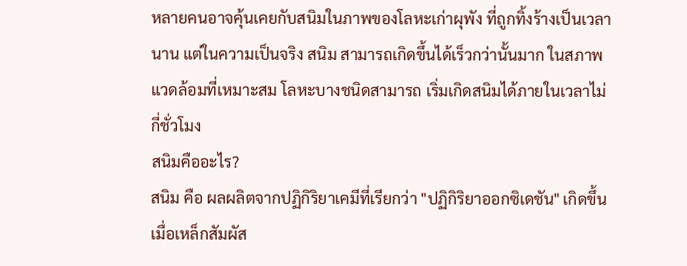หลายคนอาจคุ้นเคยกับสนิมในภาพของโลหะเก่าผุพัง ที่ถูกทิ้งร้างเป็นเวลานาน แต่ในความเป็นจริง สนิม สามารถเกิดขึ้นได้เร็วกว่านั้นมาก ในสภาพแวดล้อมที่เหมาะสม โลหะบางชนิดสามารถ เริ่มเกิดสนิมได้ภายในเวลาไม่กี่ชั่วโมง
สนิมคืออะไร?
สนิม คือ ผลผลิตจากปฏิกิริยาเคมีที่เรียกว่า "ปฏิกิริยาออกซิเดชัน" เกิดขึ้นเมื่อเหล็กสัมผัส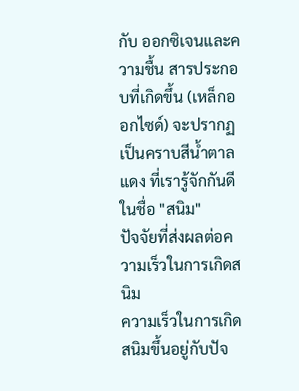กับ ออกซิเจนและความชื้น สารประกอบที่เกิดขึ้น (เหล็กออกไซด์) จะปรากฏเป็นคราบสีน้ำตาลแดง ที่เรารู้จักกันดีในชื่อ "สนิม"
ปัจจัยที่ส่งผลต่อความเร็วในการเกิดสนิม
ความเร็วในการเกิดสนิมขึ้นอยู่กับปัจ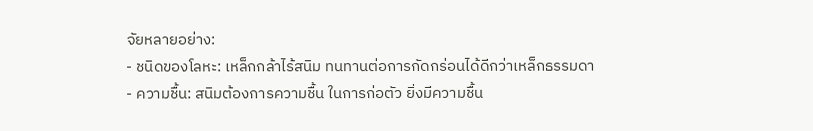จัยหลายอย่าง:
- ชนิดของโลหะ: เหล็กกล้าไร้สนิม ทนทานต่อการกัดกร่อนได้ดีกว่าเหล็กธรรมดา
- ความชื้น: สนิมต้องการความชื้น ในการก่อตัว ยิ่งมีความชื้น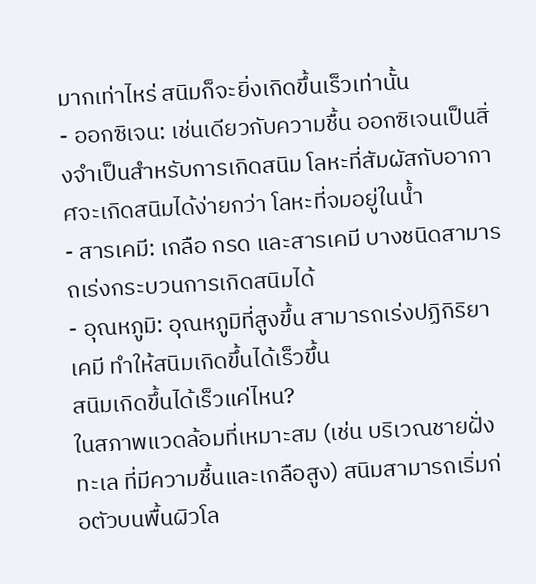มากเท่าไหร่ สนิมก็จะยิ่งเกิดขึ้นเร็วเท่านั้น
- ออกซิเจน: เช่นเดียวกับความชื้น ออกซิเจนเป็นสิ่งจำเป็นสำหรับการเกิดสนิม โลหะที่สัมผัสกับอากาศจะเกิดสนิมได้ง่ายกว่า โลหะที่จมอยู่ในน้ำ
- สารเคมี: เกลือ กรด และสารเคมี บางชนิดสามารถเร่งกระบวนการเกิดสนิมได้
- อุณหภูมิ: อุณหภูมิที่สูงขึ้น สามารถเร่งปฏิกิริยาเคมี ทำให้สนิมเกิดขึ้นได้เร็วขึ้น
สนิมเกิดขึ้นได้เร็วแค่ไหน?
ในสภาพแวดล้อมที่เหมาะสม (เช่น บริเวณชายฝั่งทะเล ที่มีความชื้นและเกลือสูง) สนิมสามารถเริ่มก่อตัวบนพื้นผิวโล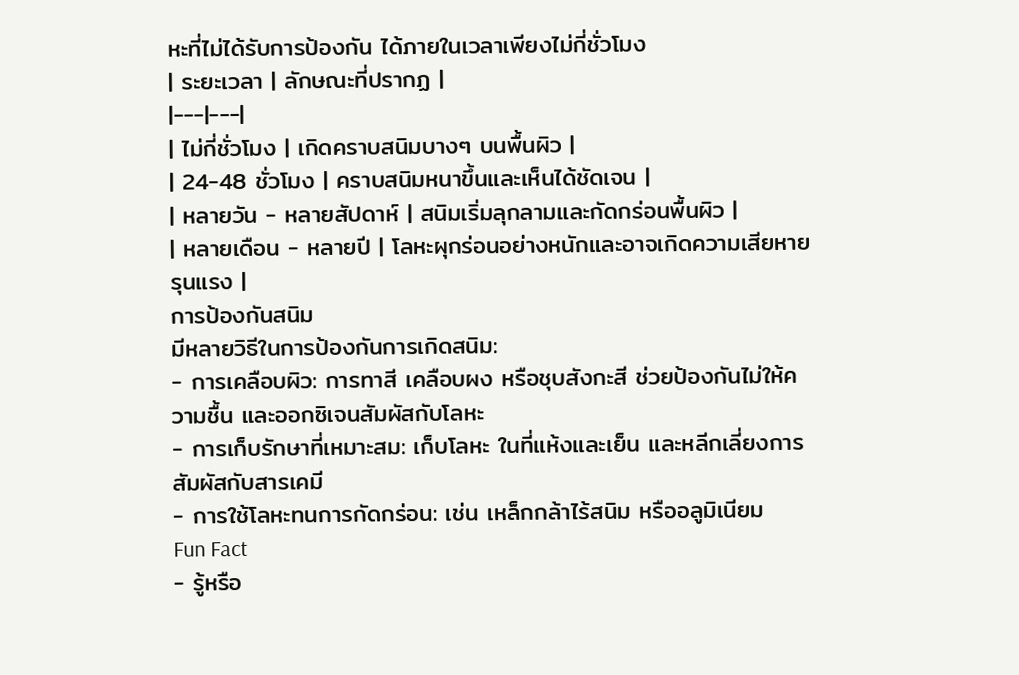หะที่ไม่ได้รับการป้องกัน ได้ภายในเวลาเพียงไม่กี่ชั่วโมง
| ระยะเวลา | ลักษณะที่ปรากฏ |
|---|---|
| ไม่กี่ชั่วโมง | เกิดคราบสนิมบางๆ บนพื้นผิว |
| 24-48 ชั่วโมง | คราบสนิมหนาขึ้นและเห็นได้ชัดเจน |
| หลายวัน - หลายสัปดาห์ | สนิมเริ่มลุกลามและกัดกร่อนพื้นผิว |
| หลายเดือน - หลายปี | โลหะผุกร่อนอย่างหนักและอาจเกิดความเสียหายรุนแรง |
การป้องกันสนิม
มีหลายวิธีในการป้องกันการเกิดสนิม:
- การเคลือบผิว: การทาสี เคลือบผง หรือชุบสังกะสี ช่วยป้องกันไม่ให้ความชื้น และออกซิเจนสัมผัสกับโลหะ
- การเก็บรักษาที่เหมาะสม: เก็บโลหะ ในที่แห้งและเย็น และหลีกเลี่ยงการสัมผัสกับสารเคมี
- การใช้โลหะทนการกัดกร่อน: เช่น เหล็กกล้าไร้สนิม หรืออลูมิเนียม
Fun Fact
- รู้หรือ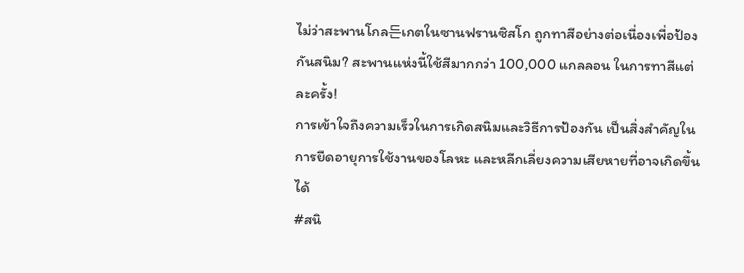ไม่ว่าสะพานโกล든เกตในซานฟรานซิสโก ถูกทาสีอย่างต่อเนื่องเพื่อป้องกันสนิม? สะพานแห่งนี้ใช้สีมากกว่า 100,000 แกลลอน ในการทาสีแต่ละครั้ง!
การเข้าใจถึงความเร็วในการเกิดสนิมและวิธีการป้องกัน เป็นสิ่งสำคัญในการยืดอายุการใช้งานของโลหะ และหลีกเลี่ยงความเสียหายที่อาจเกิดขึ้นได้
#สนิ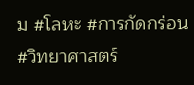ม #โลหะ #การกัดกร่อน #วิทยาศาสตร์